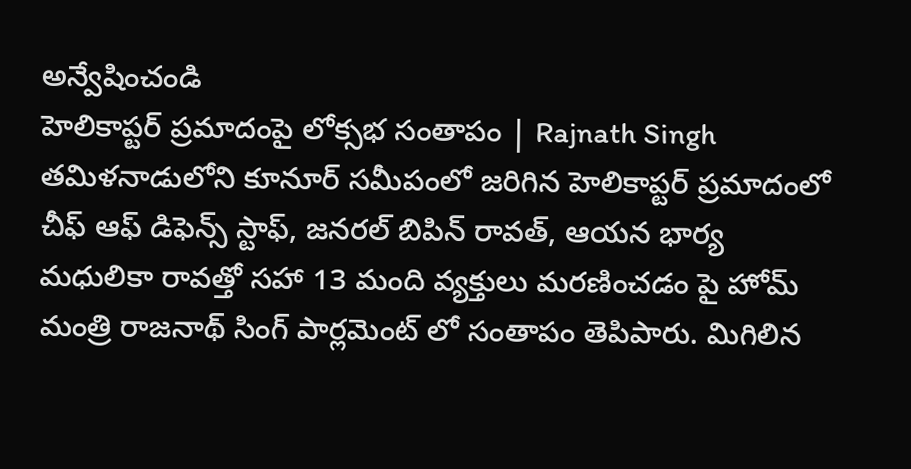అన్వేషించండి
హెలికాప్టర్ ప్రమాదంపై లోక్సభ సంతాపం | Rajnath Singh
తమిళనాడులోని కూనూర్ సమీపంలో జరిగిన హెలికాప్టర్ ప్రమాదంలో చీఫ్ ఆఫ్ డిఫెన్స్ స్టాఫ్, జనరల్ బిపిన్ రావత్, ఆయన భార్య మధులికా రావత్తో సహా 13 మంది వ్యక్తులు మరణించడం పై హోమ్ మంత్రి రాజనాథ్ సింగ్ పార్లమెంట్ లో సంతాపం తెపిపారు. మిగిలిన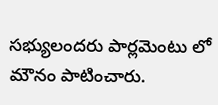సభ్యులందరు పార్లమెంటు లో మౌనం పాటించారు.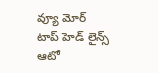వ్యూ మోర్
టాప్ హెడ్ లైన్స్
ఆటో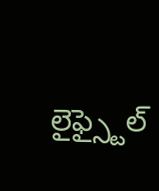లైఫ్స్టైల్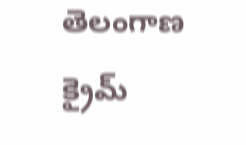తెలంగాణ
క్రైమ్